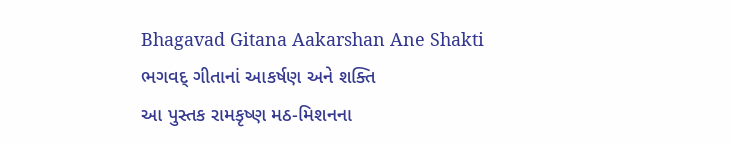Bhagavad Gitana Aakarshan Ane Shakti ભગવદ્ ગીતાનાં આકર્ષણ અને શક્તિ
આ પુસ્તક રામકૃષ્ણ મઠ-મિશનના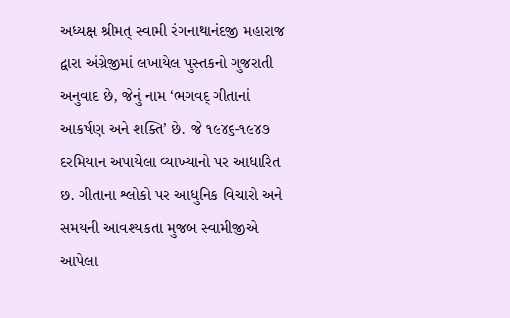અધ્યક્ષ શ્રીમત્ સ્વામી રંગનાથાનંદજી મહારાજ દ્વારા અંગ્રેજીમાં લખાયેલ પુસ્તકનો ગુજરાતી અનુવાદ છે, જેનું નામ ‘ભગવદ્ ગીતાનાં આકર્ષણ અને શક્તિ’ છે. જે ૧૯૪૬-૧૯૪૭ દરમિયાન અપાયેલા વ્યાખ્યાનો પર આધારિત છ. ગીતાના શ્લોકો પર આધુનિક વિચારો અને સમયની આવશ્યકતા મુજબ સ્વામીજીએ આપેલા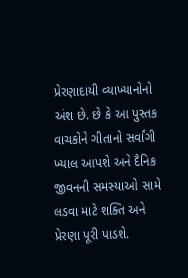પ્રેરણાદાયી વ્યાખ્યાનોનો અંશ છે. છે કે આ પુસ્તક વાચકોને ગીતાનો સર્વાંગી ખ્યાલ આપશે અને દૈનિક જીવનની સમસ્યાઓ સામે લડવા માટે શક્તિ અને પ્રેરણા પૂરી પાડશે.